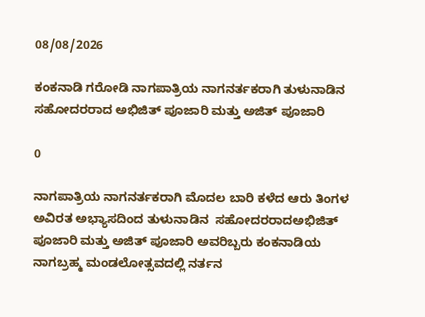08/08/2026

ಕಂಕನಾಡಿ ಗರೋಡಿ ನಾಗಪಾತ್ರಿಯ ನಾಗನರ್ತಕರಾಗಿ ತುಳುನಾಡಿನ ಸಹೋದರರಾದ ಅಭಿಜಿತ್ ಪೂಜಾರಿ ಮತ್ತು ಅಜಿತ್ ಪೂಜಾರಿ

0

ನಾಗಪಾತ್ರಿಯ ನಾಗನರ್ತಕರಾಗಿ ಮೊದಲ ಬಾರಿ ಕಳೆದ ಆರು ತಿಂಗಳ ಅವಿರತ ಅಭ್ಯಾಸದಿಂದ ತುಳುನಾಡಿನ  ಸಹೋದರರಾದಅಭಿಜಿತ್ ಪೂಜಾರಿ ಮತ್ತು ಅಜಿತ್ ಪೂಜಾರಿ ಅವರಿಬ್ಬರು ಕಂಕನಾಡಿಯ ನಾಗಬ್ರಹ್ಮ ಮಂಡಲೋತ್ಸವದಲ್ಲಿ ನರ್ತನ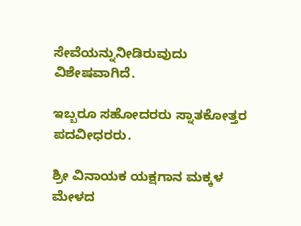ಸೇವೆಯನ್ನುನೀಡಿರುವುದು ವಿಶೇಷವಾಗಿದೆ.

ಇಬ್ಬರೂ ಸಹೋದರರು ಸ್ನಾತಕೋತ್ತರ ಪದವೀಧರರು.

ಶ್ರೀ ವಿನಾಯಕ ಯಕ್ಷಗಾನ ಮಕ್ಕಳ ಮೇಳದ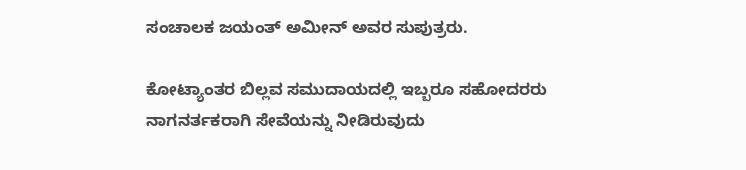ಸಂಚಾಲಕ ಜಯಂತ್ ಅಮೀನ್ ಅವರ ಸುಪುತ್ರರು.

ಕೋಟ್ಯಾಂತರ ಬಿಲ್ಲವ ಸಮುದಾಯದಲ್ಲಿ ಇಬ್ಬರೂ ಸಹೋದರರು ನಾಗನರ್ತಕರಾಗಿ ಸೇವೆಯನ್ನು ನೀಡಿರುವುದು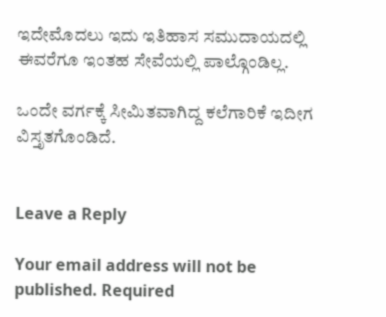ಇದೇಮೊದಲು ಇದು ಇತಿಹಾಸ ಸಮುದಾಯದಲ್ಲಿ ಈವರೆಗೂ ಇಂತಹ ಸೇವೆಯಲ್ಲಿ ಪಾಲ್ಗೊಂಡಿಲ್ಲ.

ಒಂದೇ ವರ್ಗಕ್ಕೆ ಸೀಮಿತವಾಗಿದ್ದ ಕಲೆಗಾರಿಕೆ ಇದೀಗ ವಿಸ್ತೃತಗೊಂಡಿದೆ.


Leave a Reply

Your email address will not be published. Required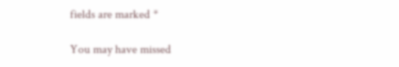fields are marked *

You may have missed